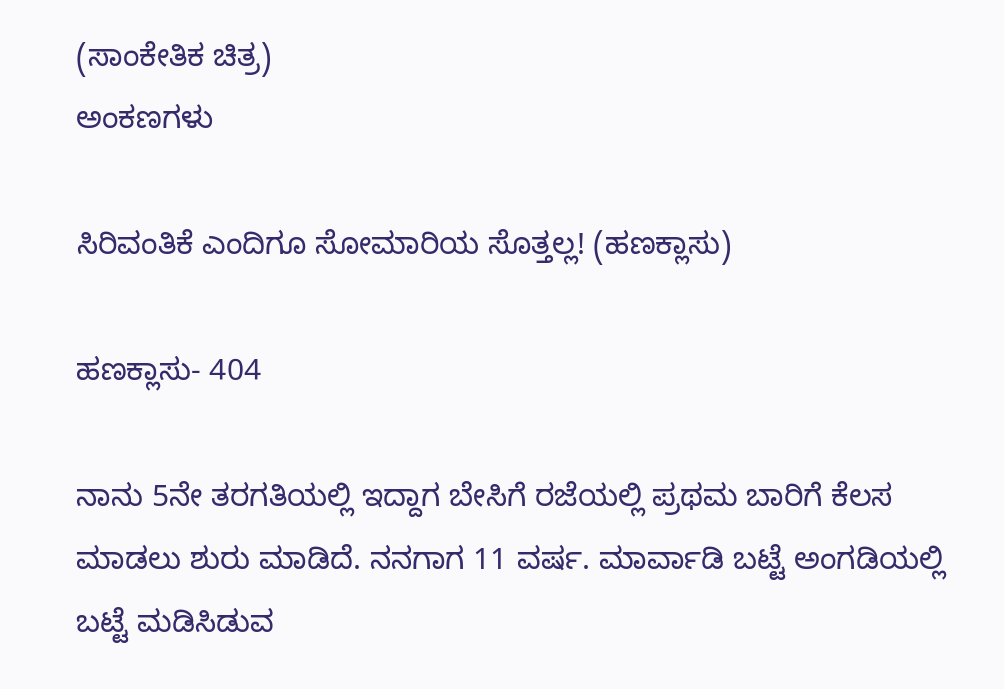(ಸಾಂಕೇತಿಕ ಚಿತ್ರ)
ಅಂಕಣಗಳು

ಸಿರಿವಂತಿಕೆ ಎಂದಿಗೂ ಸೋಮಾರಿಯ ಸೊತ್ತಲ್ಲ! (ಹಣಕ್ಲಾಸು)

ಹಣಕ್ಲಾಸು- 404

ನಾನು 5ನೇ ತರಗತಿಯಲ್ಲಿ ಇದ್ದಾಗ ಬೇಸಿಗೆ ರಜೆಯಲ್ಲಿ ಪ್ರಥಮ ಬಾರಿಗೆ ಕೆಲಸ ಮಾಡಲು ಶುರು ಮಾಡಿದೆ. ನನಗಾಗ 11 ವರ್ಷ. ಮಾರ್ವಾಡಿ ಬಟ್ಟೆ ಅಂಗಡಿಯಲ್ಲಿ ಬಟ್ಟೆ ಮಡಿಸಿಡುವ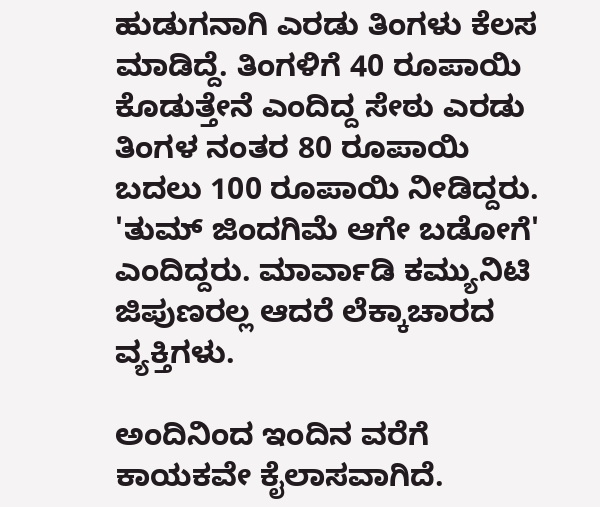ಹುಡುಗನಾಗಿ ಎರಡು ತಿಂಗಳು ಕೆಲಸ ಮಾಡಿದ್ದೆ. ತಿಂಗಳಿಗೆ 40 ರೂಪಾಯಿ ಕೊಡುತ್ತೇನೆ ಎಂದಿದ್ದ ಸೇಠು ಎರಡು ತಿಂಗಳ ನಂತರ 80 ರೂಪಾಯಿ ಬದಲು 100 ರೂಪಾಯಿ ನೀಡಿದ್ದರು. 'ತುಮ್ ಜಿಂದಗಿಮೆ ಆಗೇ ಬಡೋಗೆ' ಎಂದಿದ್ದರು. ಮಾರ್ವಾಡಿ ಕಮ್ಯುನಿಟಿ ಜಿಪುಣರಲ್ಲ ಆದರೆ ಲೆಕ್ಕಾಚಾರದ ವ್ಯಕ್ತಿಗಳು.

ಅಂದಿನಿಂದ ಇಂದಿನ ವರೆಗೆ ಕಾಯಕವೇ ಕೈಲಾಸವಾಗಿದೆ.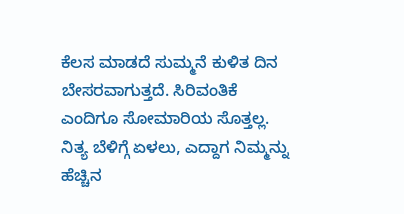ಕೆಲಸ ಮಾಡದೆ ಸುಮ್ಮನೆ ಕುಳಿತ ದಿನ ಬೇಸರವಾಗುತ್ತದೆ. ಸಿರಿವಂತಿಕೆ ಎಂದಿಗೂ ಸೋಮಾರಿಯ ಸೊತ್ತಲ್ಲ. ನಿತ್ಯ ಬೆಳಿಗ್ಗೆ ಏಳಲು, ಎದ್ದಾಗ ನಿಮ್ಮನ್ನು ಹೆಚ್ಚಿನ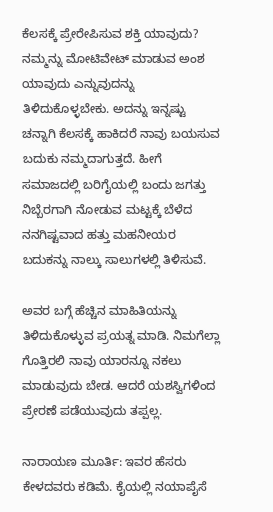ಕೆಲಸಕ್ಕೆ ಪ್ರೇರೇಪಿಸುವ ಶಕ್ತಿ ಯಾವುದು? ನಮ್ಮನ್ನು ಮೋಟಿವೇಟ್ ಮಾಡುವ ಅಂಶ ಯಾವುದು ಎನ್ನುವುದನ್ನು ತಿಳಿದುಕೊಳ್ಳಬೇಕು. ಅದನ್ನು ಇನ್ನಷ್ಟು ಚನ್ನಾಗಿ ಕೆಲಸಕ್ಕೆ ಹಾಕಿದರೆ ನಾವು ಬಯಸುವ ಬದುಕು ನಮ್ಮದಾಗುತ್ತದೆ. ಹೀಗೆ ಸಮಾಜದಲ್ಲಿ ಬರಿಗೈಯಲ್ಲಿ ಬಂದು ಜಗತ್ತು ನಿಬ್ಬೆರಗಾಗಿ ನೋಡುವ ಮಟ್ಟಕ್ಕೆ ಬೆಳೆದ ನನಗಿಷ್ಟವಾದ ಹತ್ತು ಮಹನೀಯರ ಬದುಕನ್ನು ನಾಲ್ಕು ಸಾಲುಗಳಲ್ಲಿ ತಿಳಿಸುವೆ.

ಅವರ ಬಗ್ಗೆ ಹೆಚ್ಚಿನ ಮಾಹಿತಿಯನ್ನು ತಿಳಿದುಕೊಳ್ಳುವ ಪ್ರಯತ್ನ ಮಾಡಿ. ನಿಮಗೆಲ್ಲಾ ಗೊತ್ತಿರಲಿ ನಾವು ಯಾರನ್ನೂ ನಕಲು ಮಾಡುವುದು ಬೇಡ. ಆದರೆ ಯಶಸ್ವಿಗಳಿಂದ ಪ್ರೇರಣೆ ಪಡೆಯುವುದು ತಪ್ಪಲ್ಲ.

ನಾರಾಯಣ ಮೂರ್ತಿ: ಇವರ ಹೆಸರು ಕೇಳದವರು ಕಡಿಮೆ. ಕೈಯಲ್ಲಿ ನಯಾಪೈಸೆ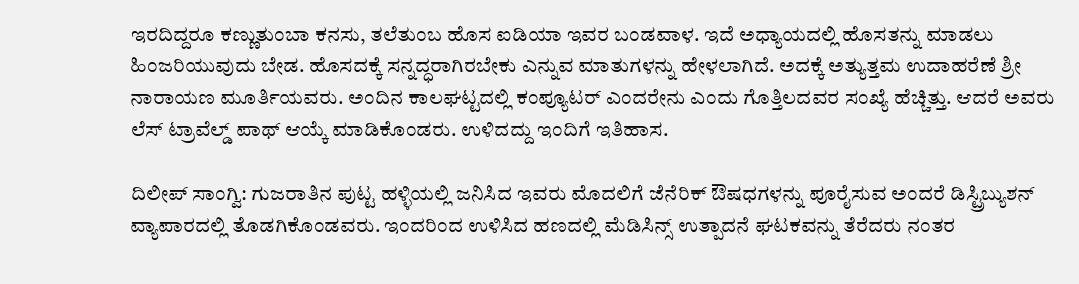ಇರದಿದ್ದರೂ ಕಣ್ಣುತುಂಬಾ ಕನಸು, ತಲೆತುಂಬ ಹೊಸ ಐಡಿಯಾ ಇವರ ಬಂಡವಾಳ. ಇದೆ ಅಧ್ಯಾಯದಲ್ಲಿ ಹೊಸತನ್ನು ಮಾಡಲು ಹಿಂಜರಿಯುವುದು ಬೇಡ. ಹೊಸದಕ್ಕೆ ಸನ್ನದ್ಧರಾಗಿರಬೇಕು ಎನ್ನುವ ಮಾತುಗಳನ್ನು ಹೇಳಲಾಗಿದೆ. ಅದಕ್ಕೆ ಅತ್ಯುತ್ತಮ ಉದಾಹರೆಣೆ ಶ್ರೀ ನಾರಾಯಣ ಮೂರ್ತಿಯವರು. ಅಂದಿನ ಕಾಲಘಟ್ಟದಲ್ಲಿ ಕಂಪ್ಯೂಟರ್ ಎಂದರೇನು ಎಂದು ಗೊತ್ತಿಲದವರ ಸಂಖ್ಯೆ ಹೆಚ್ಚಿತ್ತು. ಆದರೆ ಅವರು ಲೆಸ್ ಟ್ರಾವೆಲ್ಡ್ ಪಾಥ್ ಆಯ್ಕೆ ಮಾಡಿಕೊಂಡರು. ಉಳಿದದ್ದು ಇಂದಿಗೆ ಇತಿಹಾಸ.

ದಿಲೀಪ್ ಸಾಂಗ್ವಿ: ಗುಜರಾತಿನ ಪುಟ್ಟ ಹಳ್ಳಿಯಲ್ಲಿ ಜನಿಸಿದ ಇವರು ಮೊದಲಿಗೆ ಜೆನೆರಿಕ್ ಔಷಧಗಳನ್ನು ಪೂರೈಸುವ ಅಂದರೆ ಡಿಸ್ಟ್ರಿಬ್ಯುಶನ್ ವ್ಯಾಪಾರದಲ್ಲಿ ತೊಡಗಿಕೊಂಡವರು. ಇಂದರಿಂದ ಉಳಿಸಿದ ಹಣದಲ್ಲಿ ಮೆಡಿಸಿನ್ಸ್ ಉತ್ಪಾದನೆ ಘಟಕವನ್ನು ತೆರೆದರು ನಂತರ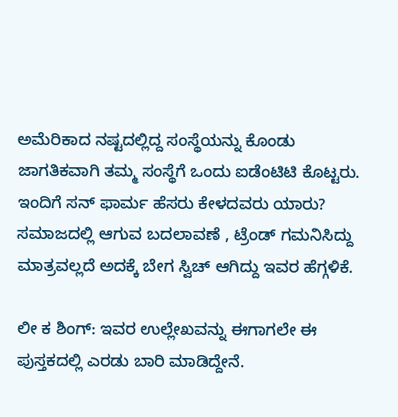ಅಮೆರಿಕಾದ ನಷ್ಟದಲ್ಲಿದ್ದ ಸಂಸ್ಥೆಯನ್ನು ಕೊಂಡು ಜಾಗತಿಕವಾಗಿ ತಮ್ಮ ಸಂಸ್ಥೆಗೆ ಒಂದು ಐಡೆಂಟಿಟಿ ಕೊಟ್ಟರು. ಇಂದಿಗೆ ಸನ್ ಫಾರ್ಮ ಹೆಸರು ಕೇಳದವರು ಯಾರು? ಸಮಾಜದಲ್ಲಿ ಆಗುವ ಬದಲಾವಣೆ , ಟ್ರೆಂಡ್ ಗಮನಿಸಿದ್ದು ಮಾತ್ರವಲ್ಲದೆ ಅದಕ್ಕೆ ಬೇಗ ಸ್ವಿಚ್ ಆಗಿದ್ದು ಇವರ ಹೆಗ್ಗಳಿಕೆ.

ಲೀ ಕ ಶಿಂಗ್: ಇವರ ಉಲ್ಲೇಖವನ್ನು ಈಗಾಗಲೇ ಈ ಪುಸ್ತಕದಲ್ಲಿ ಎರಡು ಬಾರಿ ಮಾಡಿದ್ದೇನೆ.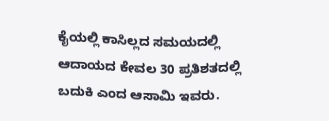ಕೈಯಲ್ಲಿ ಕಾಸಿಲ್ಲದ ಸಮಯದಲ್ಲಿ ಆದಾಯದ ಕೇವಲ 30 ಪ್ರತಿಶತದಲ್ಲಿ ಬದುಕಿ ಎಂದ ಆಸಾಮಿ ಇವರು.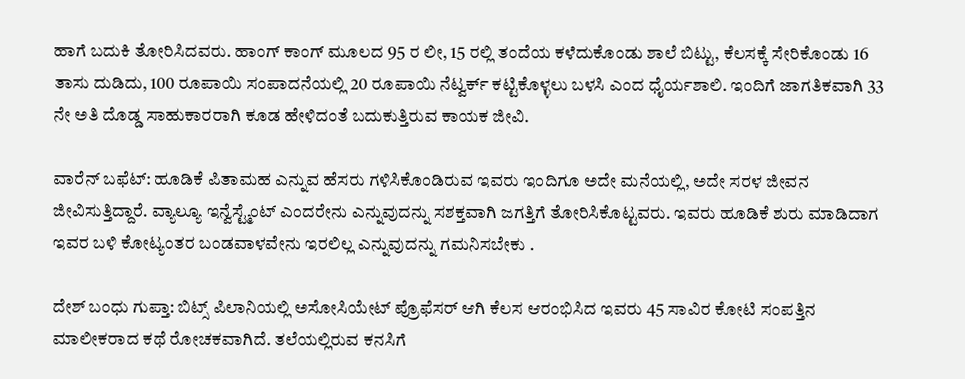ಹಾಗೆ ಬದುಕಿ ತೋರಿಸಿದವರು. ಹಾಂಗ್ ಕಾಂಗ್ ಮೂಲದ 95 ರ ಲೀ, 15 ರಲ್ಲಿ ತಂದೆಯ ಕಳೆದುಕೊಂಡು ಶಾಲೆ ಬಿಟ್ಟು, ಕೆಲಸಕ್ಕೆ ಸೇರಿಕೊಂಡು 16 ತಾಸು ದುಡಿದು, 100 ರೂಪಾಯಿ ಸಂಪಾದನೆಯಲ್ಲಿ 20 ರೂಪಾಯಿ ನೆಟ್ವರ್ಕ್ ಕಟ್ಟಿಕೊಳ್ಳಲು ಬಳಸಿ ಎಂದ ಧೈರ್ಯಶಾಲಿ. ಇಂದಿಗೆ ಜಾಗತಿಕವಾಗಿ 33 ನೇ ಅತಿ ದೊಡ್ಡ ಸಾಹುಕಾರರಾಗಿ ಕೂಡ ಹೇಳಿದಂತೆ ಬದುಕುತ್ತಿರುವ ಕಾಯಕ ಜೀವಿ.

ವಾರೆನ್ ಬಫೆಟ್: ಹೂಡಿಕೆ ಪಿತಾಮಹ ಎನ್ನುವ ಹೆಸರು ಗಳಿಸಿಕೊಂಡಿರುವ ಇವರು ಇಂದಿಗೂ ಅದೇ ಮನೆಯಲ್ಲಿ, ಅದೇ ಸರಳ ಜೀವನ ಜೀವಿಸುತ್ತಿದ್ದಾರೆ. ವ್ಯಾಲ್ಯೂ ಇನ್ವೆಸ್ಟ್ಮೆಂಟ್ ಎಂದರೇನು ಎನ್ನುವುದನ್ನು ಸಶಕ್ತವಾಗಿ ಜಗತ್ತಿಗೆ ತೋರಿಸಿಕೊಟ್ಟವರು. ಇವರು ಹೂಡಿಕೆ ಶುರು ಮಾಡಿದಾಗ ಇವರ ಬಳಿ ಕೋಟ್ಯಂತರ ಬಂಡವಾಳವೇನು ಇರಲಿಲ್ಲ ಎನ್ನುವುದನ್ನು ಗಮನಿಸಬೇಕು .

ದೇಶ್ ಬಂಧು ಗುಪ್ತಾ: ಬಿಟ್ಸ್ ಪಿಲಾನಿಯಲ್ಲಿ ಅಸೋಸಿಯೇಟ್ ಪ್ರೊಫೆಸರ್ ಆಗಿ ಕೆಲಸ ಆರಂಭಿಸಿದ ಇವರು 45 ಸಾವಿರ ಕೋಟಿ ಸಂಪತ್ತಿನ ಮಾಲೀಕರಾದ ಕಥೆ ರೋಚಕವಾಗಿದೆ. ತಲೆಯಲ್ಲಿರುವ ಕನಸಿಗೆ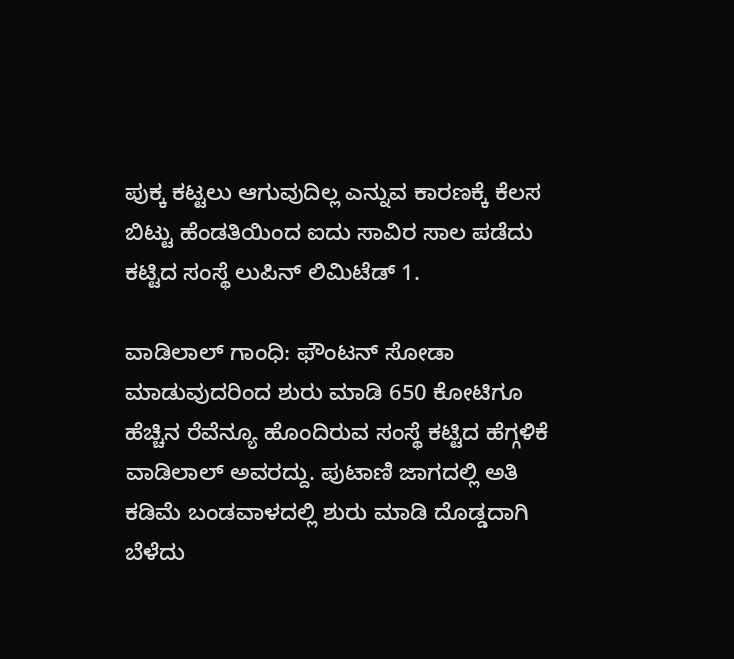ಪುಕ್ಕ ಕಟ್ಟಲು ಆಗುವುದಿಲ್ಲ ಎನ್ನುವ ಕಾರಣಕ್ಕೆ ಕೆಲಸ ಬಿಟ್ಟು ಹೆಂಡತಿಯಿಂದ ಐದು ಸಾವಿರ ಸಾಲ ಪಡೆದು ಕಟ್ಟಿದ ಸಂಸ್ಥೆ ಲುಪಿನ್ ಲಿಮಿಟೆಡ್ 1.

ವಾಡಿಲಾಲ್ ಗಾಂಧಿ: ಫೌಂಟನ್ ಸೋಡಾ ಮಾಡುವುದರಿಂದ ಶುರು ಮಾಡಿ 650 ಕೋಟಿಗೂ ಹೆಚ್ಚಿನ ರೆವೆನ್ಯೂ ಹೊಂದಿರುವ ಸಂಸ್ಥೆ ಕಟ್ಟಿದ ಹೆಗ್ಗಳಿಕೆ ವಾಡಿಲಾಲ್ ಅವರದ್ದು. ಪುಟಾಣಿ ಜಾಗದಲ್ಲಿ ಅತಿ ಕಡಿಮೆ ಬಂಡವಾಳದಲ್ಲಿ ಶುರು ಮಾಡಿ ದೊಡ್ಡದಾಗಿ ಬೆಳೆದು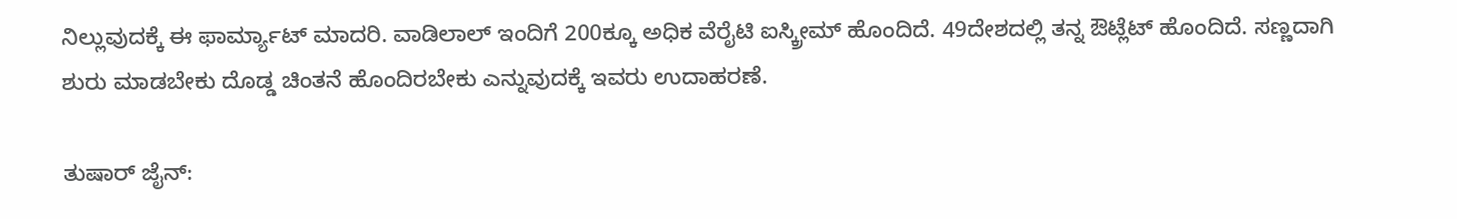ನಿಲ್ಲುವುದಕ್ಕೆ ಈ ಫಾರ್ಮ್ಯಾಟ್ ಮಾದರಿ. ವಾಡಿಲಾಲ್ ಇಂದಿಗೆ 200ಕ್ಕೂ ಅಧಿಕ ವೆರೈಟಿ ಐಸ್ಕ್ರೀಮ್ ಹೊಂದಿದೆ. 49ದೇಶದಲ್ಲಿ ತನ್ನ ಔಟ್ಲೆಟ್ ಹೊಂದಿದೆ. ಸಣ್ಣದಾಗಿ ಶುರು ಮಾಡಬೇಕು ದೊಡ್ಡ ಚಿಂತನೆ ಹೊಂದಿರಬೇಕು ಎನ್ನುವುದಕ್ಕೆ ಇವರು ಉದಾಹರಣೆ.

ತುಷಾರ್ ಜೈನ್: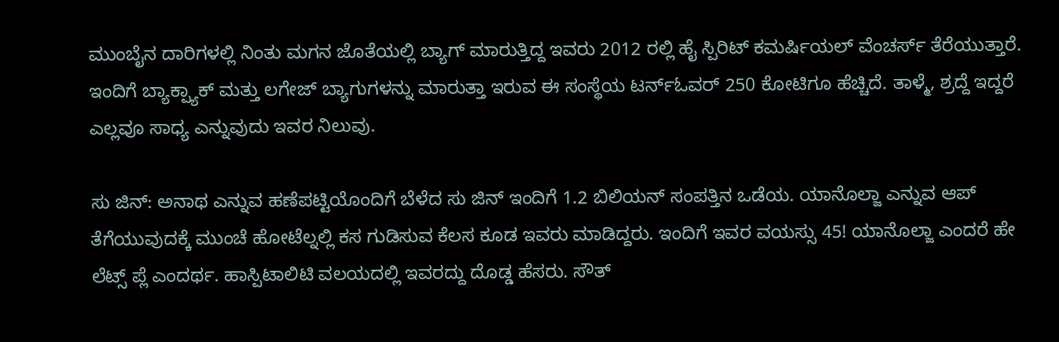ಮುಂಬೈನ ದಾರಿಗಳಲ್ಲಿ ನಿಂತು ಮಗನ ಜೊತೆಯಲ್ಲಿ ಬ್ಯಾಗ್ ಮಾರುತ್ತಿದ್ದ ಇವರು 2012 ರಲ್ಲಿ ಹೈ ಸ್ಪಿರಿಟ್ ಕಮರ್ಷಿಯಲ್ ವೆಂಚರ್ಸ್ ತೆರೆಯುತ್ತಾರೆ. ಇಂದಿಗೆ ಬ್ಯಾಕ್ಪ್ಯಾಕ್ ಮತ್ತು ಲಗೇಜ್ ಬ್ಯಾಗುಗಳನ್ನು ಮಾರುತ್ತಾ ಇರುವ ಈ ಸಂಸ್ಥೆಯ ಟರ್ನ್ಓವರ್ 250 ಕೋಟಿಗೂ ಹೆಚ್ಚಿದೆ. ತಾಳ್ಮೆ, ಶ್ರದ್ದೆ ಇದ್ದರೆ ಎಲ್ಲವೂ ಸಾಧ್ಯ ಎನ್ನುವುದು ಇವರ ನಿಲುವು.

ಸು ಜಿನ್: ಅನಾಥ ಎನ್ನುವ ಹಣೆಪಟ್ಟಿಯೊಂದಿಗೆ ಬೆಳೆದ ಸು ಜಿನ್ ಇಂದಿಗೆ 1.2 ಬಿಲಿಯನ್ ಸಂಪತ್ತಿನ ಒಡೆಯ. ಯಾನೊಲ್ಜಾ ಎನ್ನುವ ಆಪ್ ತೆಗೆಯುವುದಕ್ಕೆ ಮುಂಚೆ ಹೋಟೆಲ್ನಲ್ಲಿ ಕಸ ಗುಡಿಸುವ ಕೆಲಸ ಕೂಡ ಇವರು ಮಾಡಿದ್ದರು. ಇಂದಿಗೆ ಇವರ ವಯಸ್ಸು 45! ಯಾನೊಲ್ಜಾ ಎಂದರೆ ಹೇ ಲೆಟ್ಸ್ ಪ್ಲೆ ಎಂದರ್ಥ. ಹಾಸ್ಪಿಟಾಲಿಟಿ ವಲಯದಲ್ಲಿ ಇವರದ್ದು ದೊಡ್ಡ ಹೆಸರು. ಸೌತ್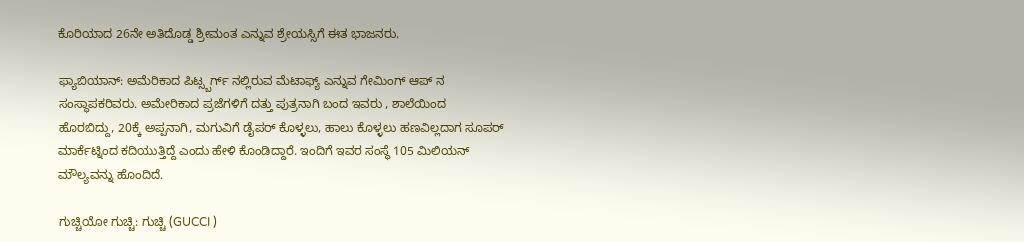ಕೊರಿಯಾದ 26ನೇ ಅತಿದೊಡ್ಡ ಶ್ರೀಮಂತ ಎನ್ನುವ ಶ್ರೇಯಸ್ಸಿಗೆ ಈತ ಭಾಜನರು.

ಫ್ಯಾಬಿಯಾನ್: ಅಮೆರಿಕಾದ ಪಿಟ್ಸ್ಬರ್ಗ್ ನಲ್ಲಿರುವ ಮೆಟಾಫ್ಯ್ ಎನ್ನುವ ಗೇಮಿಂಗ್ ಆಪ್ ನ ಸಂಸ್ಥಾಪಕರಿವರು. ಅಮೇರಿಕಾದ ಪ್ರಜೆಗಳಿಗೆ ದತ್ತು ಪುತ್ರನಾಗಿ ಬಂದ ಇವರು , ಶಾಲೆಯಿಂದ ಹೊರಬಿದ್ದು, 20ಕ್ಕೆ ಅಪ್ಪನಾಗಿ, ಮಗುವಿಗೆ ಡೈಪರ್ ಕೊಳ್ಳಲು, ಹಾಲು ಕೊಳ್ಳಲು ಹಣವಿಲ್ಲದಾಗ ಸೂಪರ್ ಮಾರ್ಕೆಟ್ನಿಂದ ಕದಿಯುತ್ತಿದ್ದೆ ಎಂದು ಹೇಳಿ ಕೊಂಡಿದ್ದಾರೆ. ಇಂದಿಗೆ ಇವರ ಸಂಸ್ಥೆ 105 ಮಿಲಿಯನ್ ಮೌಲ್ಯವನ್ನು ಹೊಂದಿದೆ.

ಗುಚ್ಚಿಯೋ ಗುಚ್ಚಿ: ಗುಚ್ಚಿ (GUCCI )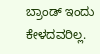ಬ್ರಾಂಡ್ ಇಂದು ಕೇಳದವರಿಲ್ಲ.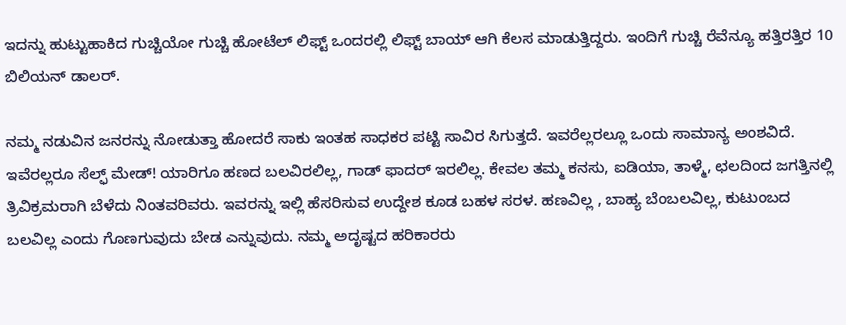ಇದನ್ನು ಹುಟ್ಟುಹಾಕಿದ ಗುಚ್ಚಿಯೋ ಗುಚ್ಚಿ ಹೋಟೆಲ್ ಲಿಫ್ಟ್ ಒಂದರಲ್ಲಿ ಲಿಫ್ಟ್ ಬಾಯ್ ಆಗಿ ಕೆಲಸ ಮಾಡುತ್ತಿದ್ದರು. ಇಂದಿಗೆ ಗುಚ್ಚಿ ರೆವೆನ್ಯೂ ಹತ್ತಿರತ್ತಿರ 10 ಬಿಲಿಯನ್ ಡಾಲರ್.

ನಮ್ಮ ನಡುವಿನ ಜನರನ್ನು ನೋಡುತ್ತಾ ಹೋದರೆ ಸಾಕು ಇಂತಹ ಸಾಧಕರ ಪಟ್ಟಿ ಸಾವಿರ ಸಿಗುತ್ತದೆ. ಇವರೆಲ್ಲರಲ್ಲೂ ಒಂದು ಸಾಮಾನ್ಯ ಅಂಶವಿದೆ. ಇವೆರಲ್ಲರೂ ಸೆಲ್ಫ್ ಮೇಡ್! ಯಾರಿಗೂ ಹಣದ ಬಲವಿರಲಿಲ್ಲ, ಗಾಡ್ ಫಾದರ್ ಇರಲಿಲ್ಲ. ಕೇವಲ ತಮ್ಮ ಕನಸು, ಐಡಿಯಾ, ತಾಳ್ಮೆ, ಛಲದಿಂದ ಜಗತ್ತಿನಲ್ಲಿ ತ್ರಿವಿಕ್ರಮರಾಗಿ ಬೆಳೆದು ನಿಂತವರಿವರು. ಇವರನ್ನು ಇಲ್ಲಿ ಹೆಸರಿಸುವ ಉದ್ದೇಶ ಕೂಡ ಬಹಳ ಸರಳ. ಹಣವಿಲ್ಲ , ಬಾಹ್ಯ ಬೆಂಬಲವಿಲ್ಲ, ಕುಟುಂಬದ ಬಲವಿಲ್ಲ ಎಂದು ಗೊಣಗುವುದು ಬೇಡ ಎನ್ನುವುದು. ನಮ್ಮ ಅದೃಷ್ಟದ ಹರಿಕಾರರು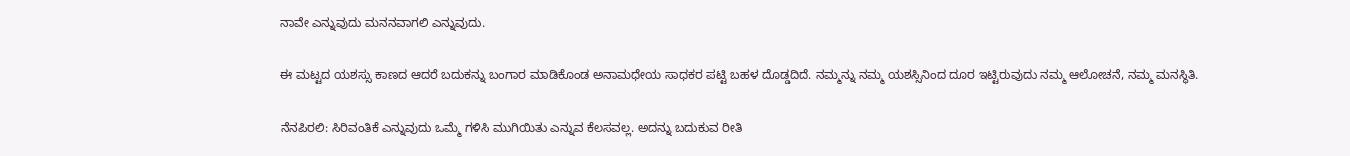ನಾವೇ ಎನ್ನುವುದು ಮನನವಾಗಲಿ ಎನ್ನುವುದು.

ಈ ಮಟ್ಟದ ಯಶಸ್ಸು ಕಾಣದ ಆದರೆ ಬದುಕನ್ನು ಬಂಗಾರ ಮಾಡಿಕೊಂಡ ಅನಾಮಧೇಯ ಸಾಧಕರ ಪಟ್ಟಿ ಬಹಳ ದೊಡ್ಡದಿದೆ. ನಮ್ಮನ್ನು ನಮ್ಮ ಯಶಸ್ಸಿನಿಂದ ದೂರ ಇಟ್ಟಿರುವುದು ನಮ್ಮ ಆಲೋಚನೆ, ನಮ್ಮ ಮನಸ್ಥಿತಿ.

ನೆನಪಿರಲಿ: ಸಿರಿವಂತಿಕೆ ಎನ್ನುವುದು ಒಮ್ಮೆ ಗಳಿಸಿ ಮುಗಿಯಿತು ಎನ್ನುವ ಕೆಲಸವಲ್ಲ. ಅದನ್ನು ಬದುಕುವ ರೀತಿ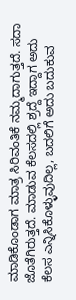ಮಾಡಿಕೊಂಡಾಗ ಮಾತ್ರ ಸಿರಿವಂತಿಕೆ ನಮ್ಮದಾಗುತ್ತದೆ. ಸದಾ ಜೊತೆಗಿರುತ್ತದೆ. ಮಾಡುವ ಕೆಲಸದಲ್ಲಿ ಶ್ರದ್ದೆ ಇದ್ದಾಗ ಅದು ಕೆಲಸ ಎನ್ನಿಸಿಕೊಳ್ಳುವುದಿಲ್ಲ, ಬದಲಿಗೆ ಅದು ಬದುಕುವ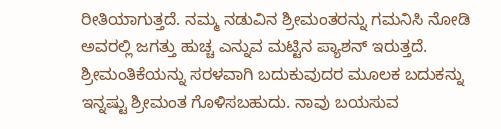ರೀತಿಯಾಗುತ್ತದೆ. ನಮ್ಮ ನಡುವಿನ ಶ್ರೀಮಂತರನ್ನು ಗಮನಿಸಿ ನೋಡಿ ಅವರಲ್ಲಿ ಜಗತ್ತು ಹುಚ್ಚ ಎನ್ನುವ ಮಟ್ಟಿನ ಪ್ಯಾಶನ್ ಇರುತ್ತದೆ. ಶ್ರೀಮಂತಿಕೆಯನ್ನು ಸರಳವಾಗಿ ಬದುಕುವುದರ ಮೂಲಕ ಬದುಕನ್ನು ಇನ್ನಷ್ಟು ಶ್ರೀಮಂತ ಗೊಳಿಸಬಹುದು. ನಾವು ಬಯಸುವ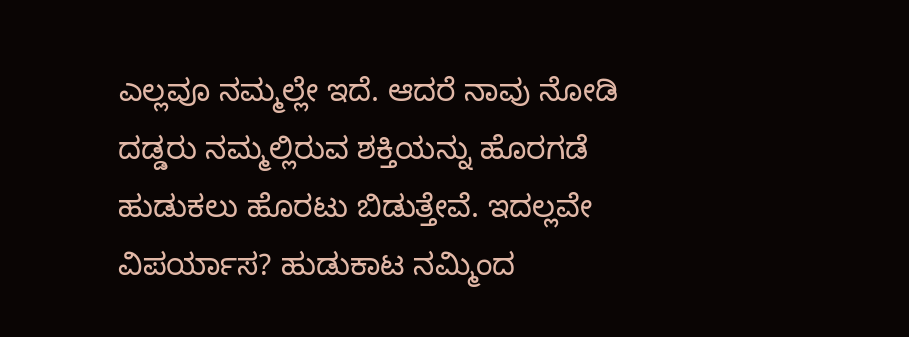ಎಲ್ಲವೂ ನಮ್ಮಲ್ಲೇ ಇದೆ. ಆದರೆ ನಾವು ನೋಡಿ ದಡ್ಡರು ನಮ್ಮಲ್ಲಿರುವ ಶಕ್ತಿಯನ್ನು ಹೊರಗಡೆ ಹುಡುಕಲು ಹೊರಟು ಬಿಡುತ್ತೇವೆ. ಇದಲ್ಲವೇ ವಿಪರ್ಯಾಸ? ಹುಡುಕಾಟ ನಮ್ಮಿಂದ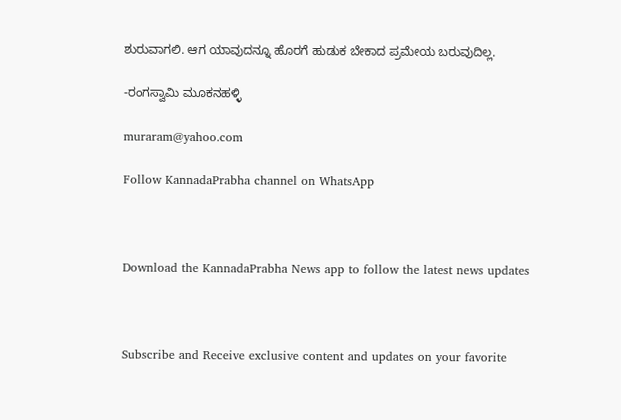ಶುರುವಾಗಲಿ. ಆಗ ಯಾವುದನ್ನೂ ಹೊರಗೆ ಹುಡುಕ ಬೇಕಾದ ಪ್ರಮೇಯ ಬರುವುದಿಲ್ಲ.

-ರಂಗಸ್ವಾಮಿ ಮೂಕನಹಳ್ಳಿ

muraram@yahoo.com

Follow KannadaPrabha channel on WhatsApp



Download the KannadaPrabha News app to follow the latest news updates



Subscribe and Receive exclusive content and updates on your favorite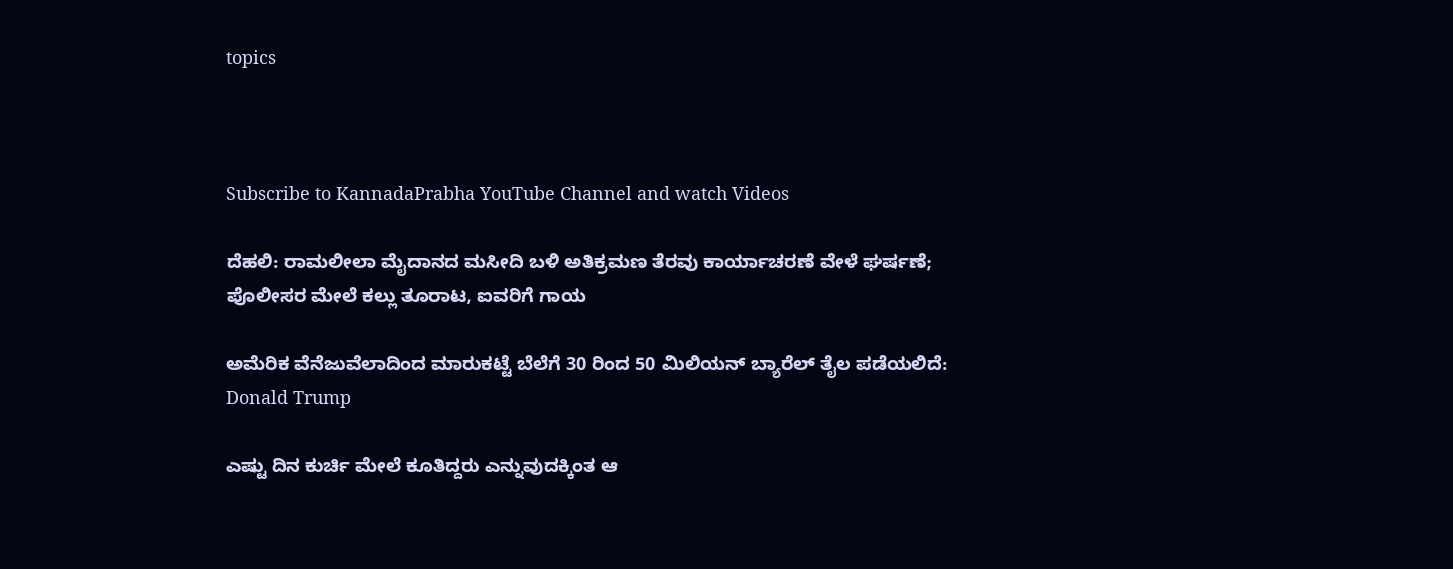topics



Subscribe to KannadaPrabha YouTube Channel and watch Videos

ದೆಹಲಿ: ರಾಮಲೀಲಾ ಮೈದಾನದ ಮಸೀದಿ ಬಳಿ ಅತಿಕ್ರಮಣ ತೆರವು ಕಾರ್ಯಾಚರಣೆ ವೇಳೆ ಘರ್ಷಣೆ; ಪೊಲೀಸರ ಮೇಲೆ ಕಲ್ಲು ತೂರಾಟ, ಐವರಿಗೆ ಗಾಯ

ಅಮೆರಿಕ ವೆನೆಜುವೆಲಾದಿಂದ ಮಾರುಕಟ್ಟೆ ಬೆಲೆಗೆ 30 ರಿಂದ 50 ಮಿಲಿಯನ್ ಬ್ಯಾರೆಲ್ ತೈಲ ಪಡೆಯಲಿದೆ: Donald Trump

ಎಷ್ಟು ದಿನ ಕುರ್ಚಿ ಮೇಲೆ ಕೂತಿದ್ದರು ಎನ್ನುವುದಕ್ಕಿಂತ ಆ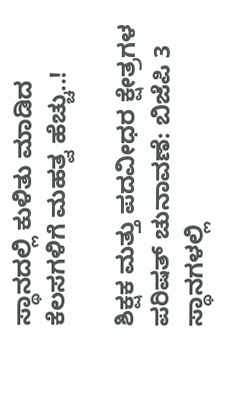ಸ್ಥಾನದಲ್ಲಿ ಕುಳಿತು ಮಾಡಿದ ಕೆಲಸಗಳಿಗೆ ಮಹತ್ವ ಹೆಚ್ಚು..!

ಶಿಕ್ಷಕ ಮತ್ತು ಪದವೀಧರ ಕ್ಷೇತ್ರಗಳ ಪರಿಷತ್ ಚುನಾವಣೆ: ಬಿಜೆಪಿ 3 ಸ್ಥಾನಗಳಲ್ಲಿ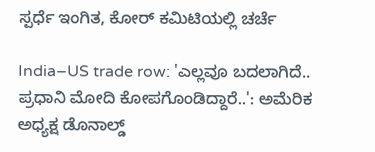ಸ್ಪರ್ಧೆ ಇಂಗಿತ, ಕೋರ್ ಕಮಿಟಿಯಲ್ಲಿ ಚರ್ಚೆ

India–US trade row: 'ಎಲ್ಲವೂ ಬದಲಾಗಿದೆ.. ಪ್ರಧಾನಿ ಮೋದಿ ಕೋಪಗೊಂಡಿದ್ದಾರೆ..': ಅಮೆರಿಕ ಅಧ್ಯಕ್ಷ ಡೊನಾಲ್ಡ್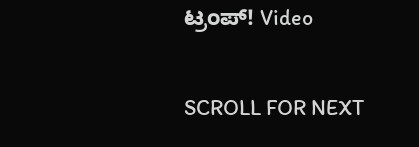ಟ್ರಂಪ್! Video

SCROLL FOR NEXT